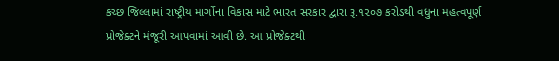કચ્છ જિલ્લામાં રાષ્ટ્રીય માર્ગોના વિકાસ માટે ભારત સરકાર દ્વારા રૂ.૧૨૦૭ કરોડથી વધુના મહત્વપૂર્ણ પ્રોજેક્ટને મંજૂરી આપવામાં આવી છે. આ પ્રોજેક્ટથી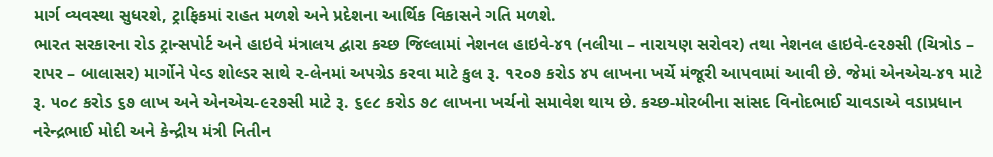માર્ગ વ્યવસ્થા સુધરશે, ટ્રાફિકમાં રાહત મળશે અને પ્રદેશના આર્થિક વિકાસને ગતિ મળશે.
ભારત સરકારના રોડ ટ્રાન્સપોર્ટ અને હાઇવે મંત્રાલય દ્વારા કચ્છ જિલ્લામાં નેશનલ હાઇવે-૪૧ (નલીયા – નારાયણ સરોવર) તથા નેશનલ હાઇવે-૯૨૭સી (ચિત્રોડ – રાપર – બાલાસર) માર્ગોને પેવ્ડ શોલ્ડર સાથે ૨-લેનમાં અપગ્રેડ કરવા માટે કુલ રૂ. ૧૨૦૭ કરોડ ૪૫ લાખના ખર્ચે મંજૂરી આપવામાં આવી છે. જેમાં એનએચ-૪૧ માટે રૂ. ૫૦૮ કરોડ ૬૭ લાખ અને એનએચ-૯૨૭સી માટે રૂ. ૬૯૮ કરોડ ૭૮ લાખના ખર્ચનો સમાવેશ થાય છે. કચ્છ-મોરબીના સાંસદ વિનોદભાઈ ચાવડાએ વડાપ્રધાન નરેન્દ્રભાઈ મોદી અને કેન્દ્રીય મંત્રી નિતીન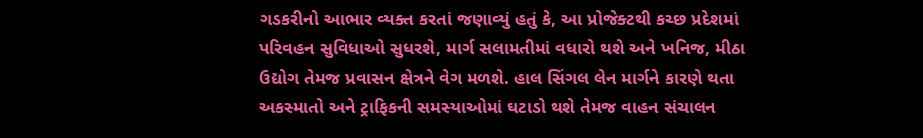ગડકરીનો આભાર વ્યક્ત કરતાં જણાવ્યું હતું કે, આ પ્રોજેક્ટથી કચ્છ પ્રદેશમાં પરિવહન સુવિધાઓ સુધરશે, માર્ગ સલામતીમાં વધારો થશે અને ખનિજ, મીઠા ઉદ્યોગ તેમજ પ્રવાસન ક્ષેત્રને વેગ મળશે. હાલ સિંગલ લેન માર્ગને કારણે થતા અકસ્માતો અને ટ્રાફિકની સમસ્યાઓમાં ઘટાડો થશે તેમજ વાહન સંચાલન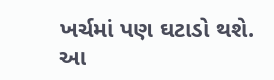ખર્ચમાં પણ ઘટાડો થશે. આ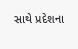સાથે પ્રદેશના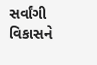સર્વાંગી વિકાસને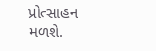પ્રોત્સાહન મળશે.